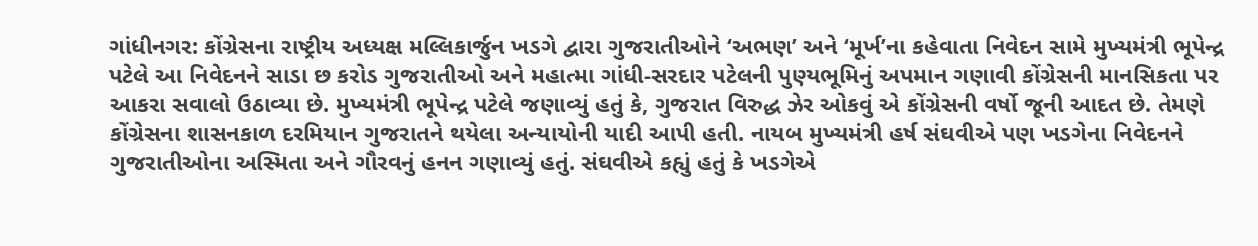ગાંધીનગર: કોંગ્રેસના રાષ્ટ્રીય અધ્યક્ષ મલ્લિકાર્જુન ખડગે દ્વારા ગુજરાતીઓને ‘અભણ’ અને ‘મૂર્ખ’ના કહેવાતા નિવેદન સામે મુખ્યમંત્રી ભૂપેન્દ્ર પટેલે આ નિવેદનને સાડા છ કરોડ ગુજરાતીઓ અને મહાત્મા ગાંધી-સરદાર પટેલની પુણ્યભૂમિનું અપમાન ગણાવી કોંગ્રેસની માનસિકતા પર આકરા સવાલો ઉઠાવ્યા છે. મુખ્યમંત્રી ભૂપેન્દ્ર પટેલે જણાવ્યું હતું કે, ગુજરાત વિરુદ્ધ ઝેર ઓકવું એ કોંગ્રેસની વર્ષો જૂની આદત છે. તેમણે કોંગ્રેસના શાસનકાળ દરમિયાન ગુજરાતને થયેલા અન્યાયોની યાદી આપી હતી. નાયબ મુખ્યમંત્રી હર્ષ સંઘવીએ પણ ખડગેના નિવેદનને ગુજરાતીઓના અસ્મિતા અને ગૌરવનું હનન ગણાવ્યું હતું. સંઘવીએ કહ્યું હતું કે ખડગેએ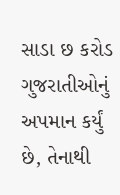સાડા છ કરોડ ગુજરાતીઓનું અપમાન કર્યું છે, તેનાથી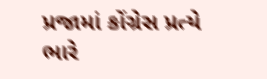પ્રજામાં કોંગ્રેસ પ્રત્યે ભારે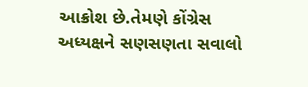આક્રોશ છે.તેમણે કોંગ્રેસ અધ્યક્ષને સણસણતા સવાલો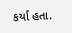કર્યા હતા.